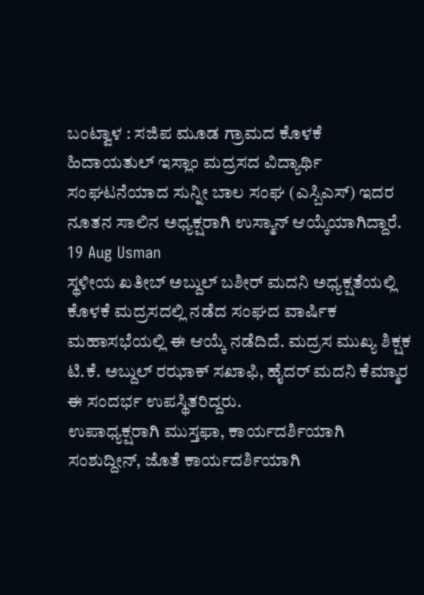ಬಂಟ್ವಾಳ : ಸಜಿಪ ಮೂಡ ಗ್ರಾಮದ ಕೊಳಕೆ ಹಿದಾಯತುಲ್ ಇಸ್ಲಾಂ ಮದ್ರಸದ ವಿದ್ಯಾರ್ಥಿ  ಸಂಘಟನೆಯಾದ ಸುನ್ನೀ ಬಾಲ ಸಂಘ (ಎಸ್ಬಿಎಸ್) ಇದರ ನೂತನ ಸಾಲಿನ ಅಧ್ಯಕ್ಷರಾಗಿ ಉಸ್ಮಾನ್ ಆಯ್ಕೆಯಾಗಿದ್ದಾರೆ.
19 Aug Usman
ಸ್ಥಳೀಯ ಖತೀಬ್ ಅಬ್ದುಲ್ ಬಶೀರ್ ಮದನಿ ಅಧ್ಯಕ್ಷತೆಯಲ್ಲಿ ಕೊಳಕೆ ಮದ್ರಸದಲ್ಲಿ ನಡೆದ ಸಂಘದ ವಾರ್ಷಿಕ ಮಹಾಸಭೆಯಲ್ಲಿ ಈ ಆಯ್ಕೆ ನಡೆದಿದೆ. ಮದ್ರಸ ಮುಖ್ಯ ಶಿಕ್ಷಕ ಟಿ.ಕೆ. ಅಬ್ದುಲ್ ರಝಾಕ್ ಸಖಾಫಿ, ಹೈದರ್ ಮದನಿ ಕೆಮ್ಮಾರ ಈ ಸಂದರ್ಭ ಉಪಸ್ಥಿತರಿದ್ದರು.
ಉಪಾಧ್ಯಕ್ಷರಾಗಿ ಮುಸ್ತಫಾ, ಕಾರ್ಯದರ್ಶಿಯಾಗಿ ಸಂಶುದ್ದೀನ್, ಜೊತೆ ಕಾರ್ಯದರ್ಶಿಯಾಗಿ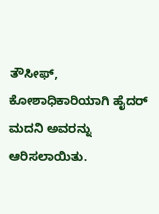ತೌಸೀಫ್, ಕೋಶಾಧಿಕಾರಿಯಾಗಿ ಹೈದರ್ ಮದನಿ ಅವರನ್ನು ಆರಿಸಲಾಯಿತು.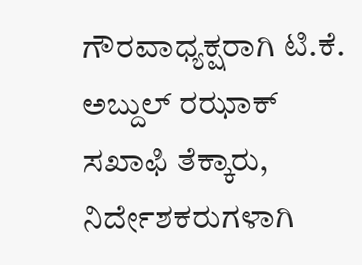ಗೌರವಾಧ್ಯಕ್ಷರಾಗಿ ಟಿ.ಕೆ. ಅಬ್ದುಲ್ ರಝಾಕ್ ಸಖಾಫಿ ತೆಕ್ಕಾರು, ನಿರ್ದೇಶಕರುಗಳಾಗಿ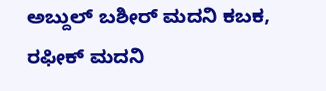ಅಬ್ದುಲ್ ಬಶೀರ್ ಮದನಿ ಕಬಕ, ರಫೀಕ್ ಮದನಿ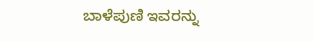ಬಾಳೆಪುಣಿ ಇವರನ್ನು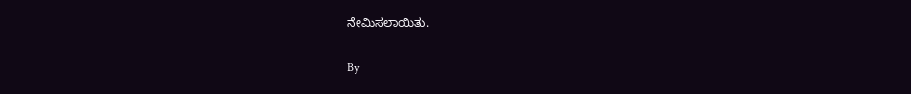ನೇಮಿಸಲಾಯಿತು.

By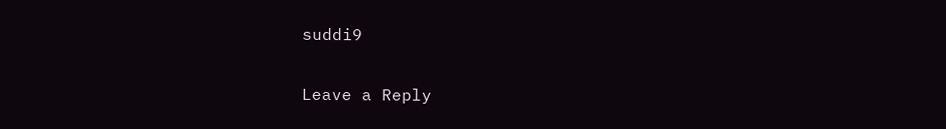suddi9

Leave a Reply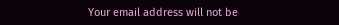Your email address will not be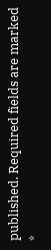published. Required fields are marked *